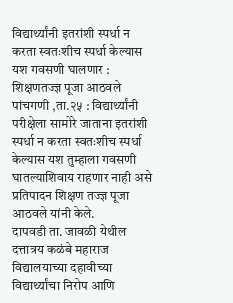विद्यार्थ्यांनी इतरांशी स्पर्धा न करता स्वतःशीच स्पर्धा केल्यास यश गवसणी घालणार : शिक्षणतज्ज्ञ पूजा आठवले
पांचगणी ,ता.२५ : विद्यार्थ्यांनी परीक्षेला सामोरे जाताना इतरांशी स्पर्धा न करता स्वतःशीच स्पर्धा केल्यास यश तुम्हाला गवसणी घातल्याशिवाय राहणार नाही असे प्रतिपादन शिक्षण तज्ज्ञ पूजा आठवले यांनी केले.
दापवडी ता. जावळी येथील दत्तात्रय कळंबे महाराज विद्यालयाच्या दहावीच्या विद्यार्थ्यांचा निरोप आणि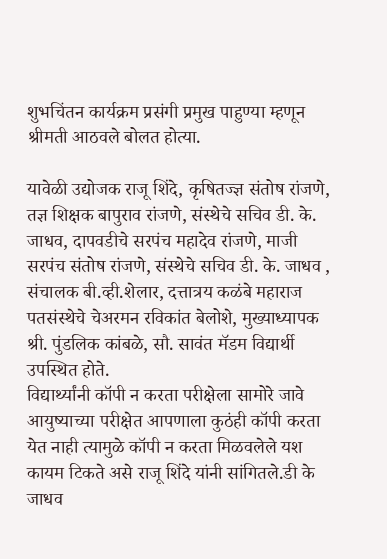शुभचिंतन कार्यक्रम प्रसंगी प्रमुख पाहुण्या म्हणून श्रीमती आठवले बोलत होत्या.

यावेळी उद्योजक राजू शिंदे, कृषितज्ज्ञ संतोष रांजणे, तज्ञ शिक्षक बापुराव रांजणे, संस्थेचे सचिव डी. के. जाधव, दापवडीचे सरपंच महादेव रांजणे, माजी सरपंच संतोष रांजणे, संस्थेचे सचिव डी. के. जाधव , संचालक बी.व्ही.शेलार, दत्तात्रय कळंबे महाराज पतसंस्थेचे चेअरमन रविकांत बेलोशे, मुख्याध्यापक श्री. पुंडलिक कांबळे, सौ. सावंत मॅडम विद्यार्थी उपस्थित होते.
विद्यार्थ्यांनी कॉपी न करता परीक्षेला सामोरे जावे आयुष्याच्या परीक्षेत आपणाला कुठंही कॉपी करता येत नाही त्यामुळे कॉपी न करता मिळवलेले यश कायम टिकते असे राजू शिंदे यांनी सांगितले.डी के जाधव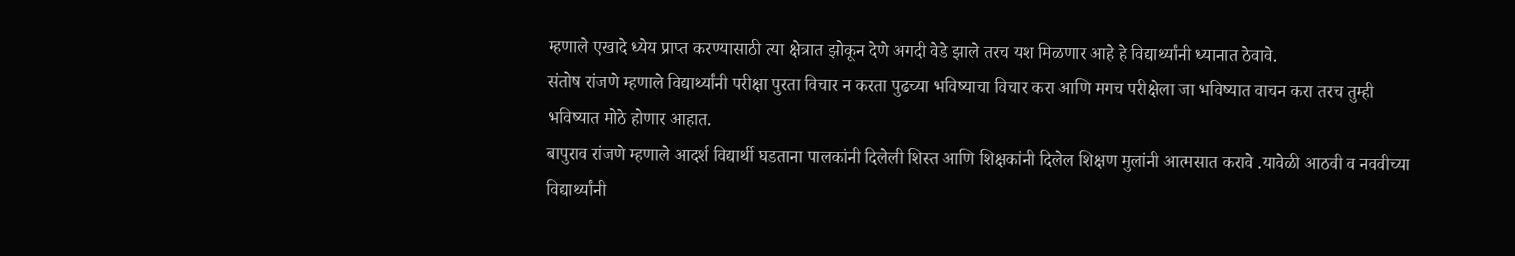म्हणाले एखादे ध्येय प्राप्त करण्यासाठी त्या क्षेत्रात झोकून देणे अगदी वेडे झाले तरच यश मिळणार आहे हे विद्यार्थ्यांनी ध्यानात ठेवावे.
संतोष रांजणे म्हणाले विद्यार्थ्यांनी परीक्षा पुरता विचार न करता पुढच्या भविष्याचा विचार करा आणि मगच परीक्षेला जा भविष्यात वाचन करा तरच तुम्ही भविष्यात मोठे होणार आहात.
बापुराव रांजणे म्हणाले आदर्श विद्यार्थी घडताना पालकांनी दिलेली शिस्त आणि शिक्षकांनी दिलेल शिक्षण मुलांनी आत्मसात करावे .यावेळी आठवी व नववीच्या विद्यार्थ्यांनी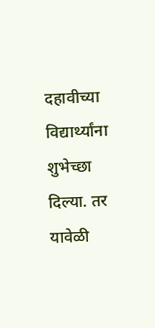दहावीच्या विद्यार्थ्यांना शुभेच्छा दिल्या. तर यावेळी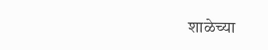शाळेच्या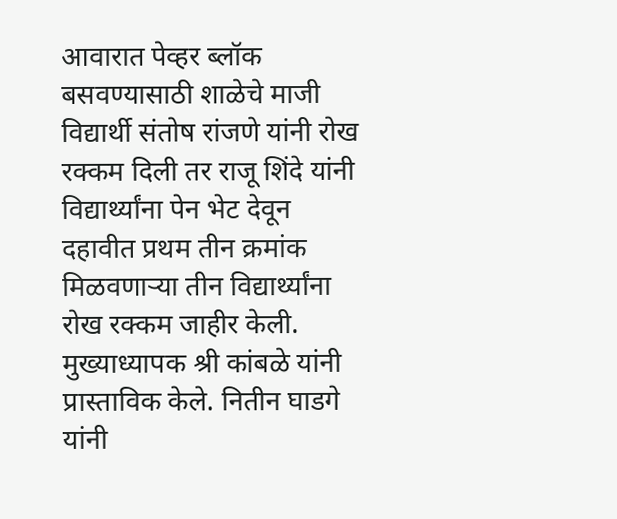आवारात पेव्हर ब्लॉक बसवण्यासाठी शाळेचे माजी विद्यार्थी संतोष रांजणे यांनी रोख रक्कम दिली तर राजू शिंदे यांनी विद्यार्थ्यांना पेन भेट देवून दहावीत प्रथम तीन क्रमांक मिळवणाऱ्या तीन विद्यार्थ्यांना रोख रक्कम जाहीर केली.
मुख्याध्यापक श्री कांबळे यांनी प्रास्ताविक केले. नितीन घाडगे यांनी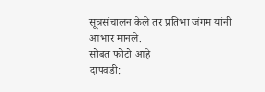सूत्रसंचालन केले तर प्रतिभा जंगम यांनी आभार मानले.
सोबत फोटो आहे
दापवडी: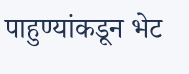पाहुण्यांकडून भेट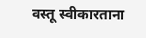वस्तू स्वीकारताना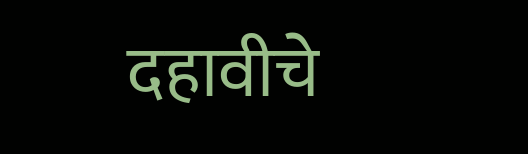दहावीचे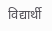विद्यार्थी